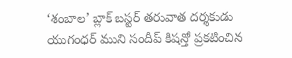‘శంబాల’ బ్లాక్ బస్టర్ తరువాత దర్శకుడు యుగంధర్ ముని సందీప్ కిషన్తో ప్రకటించిన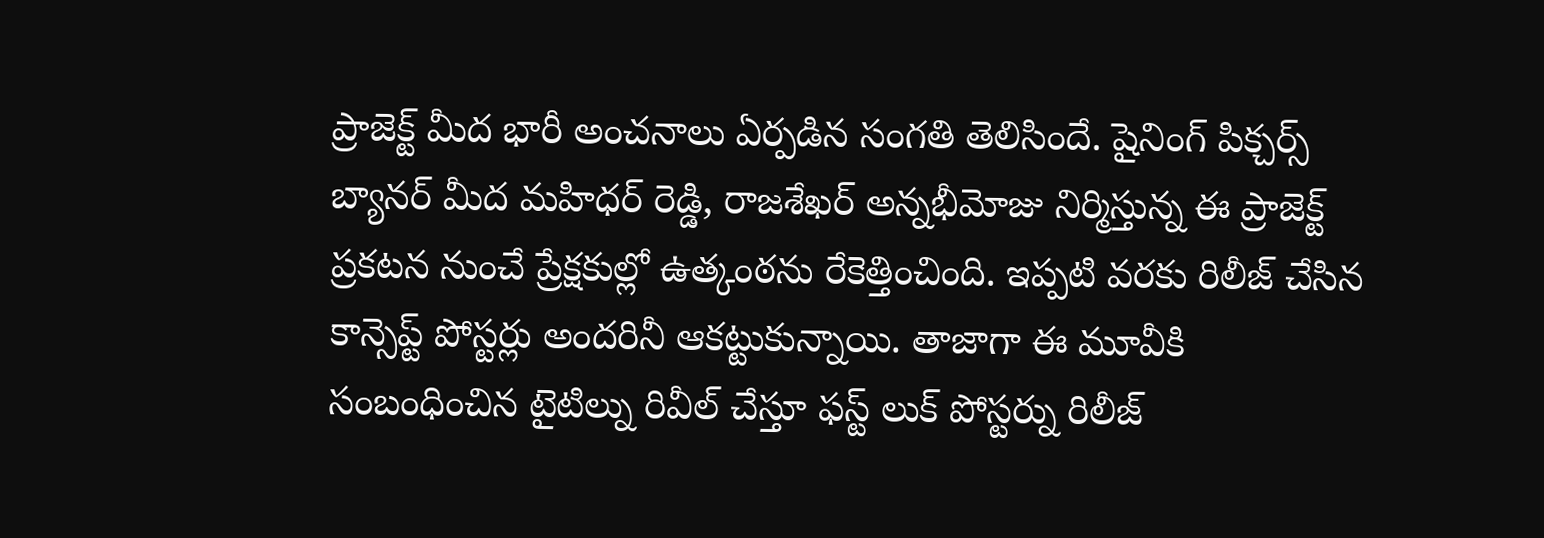ప్రాజెక్ట్ మీద భారీ అంచనాలు ఏర్పడిన సంగతి తెలిసిందే. షైనింగ్ పిక్చర్స్ బ్యానర్ మీద మహిధర్ రెడ్డి, రాజశేఖర్ అన్నభీమోజు నిర్మిస్తున్న ఈ ప్రాజెక్ట్ ప్రకటన నుంచే ప్రేక్షకుల్లో ఉత్కంఠను రేకెత్తించింది. ఇప్పటి వరకు రిలీజ్ చేసిన కాన్సెప్ట్ పోస్టర్లు అందరినీ ఆకట్టుకున్నాయి. తాజాగా ఈ మూవీకి సంబంధించిన టైటిల్ను రివీల్ చేస్తూ ఫస్ట్ లుక్ పోస్టర్ను రిలీజ్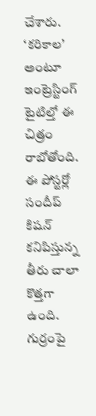చేశారు.
‘కరికాల’ అంటూ ఇంట్రెస్టింగ్ టైటిల్తో ఈ చిత్రం రాబోతోంది. ఈ పోస్టర్లో సందీప్ కిషన్ కనిపిస్తున్న తీరు చాలా కొత్తగా ఉంది. గుర్రంపై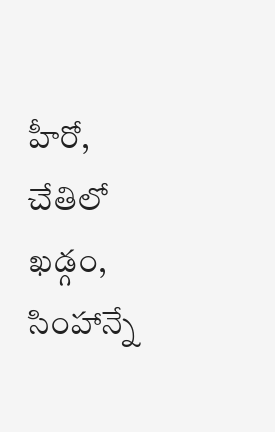హీరో, చేతిలో ఖడ్గం, సింహాన్నే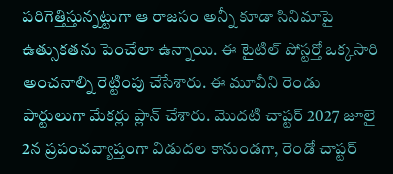పరిగెత్తిస్తున్నట్టుగా ఆ రాజసం అన్నీ కూడా సినిమాపై ఉత్సుకతను పెంచేలా ఉన్నాయి. ఈ టైటిల్ పోస్టర్తో ఒక్కసారి అంచనాల్ని రెట్టింపు చేసేశారు. ఈ మూవీని రెండు పార్టులుగా మేకర్లు ప్లాన్ చేశారు. మొదటి చాప్టర్ 2027 జూలై 2న ప్రపంచవ్యాప్తంగా విడుదల కానుండగా, రెండో చాప్టర్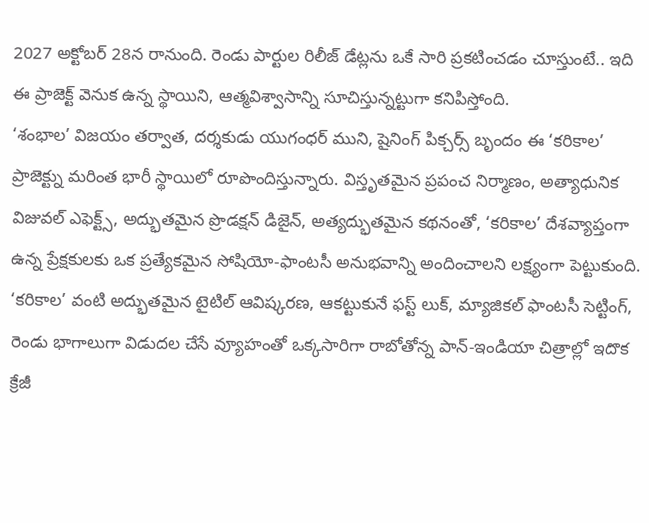2027 అక్టోబర్ 28న రానుంది. రెండు పార్టుల రిలీజ్ డేట్లను ఒకే సారి ప్రకటించడం చూస్తుంటే.. ఇది ఈ ప్రాజెక్ట్ వెనుక ఉన్న స్థాయిని, ఆత్మవిశ్వాసాన్ని సూచిస్తున్నట్టుగా కనిపిస్తోంది.
‘శంభాల’ విజయం తర్వాత, దర్శకుడు యుగంధర్ ముని, షైనింగ్ పిక్చర్స్ బృందం ఈ ‘కరికాల’ ప్రాజెక్ట్ను మరింత భారీ స్థాయిలో రూపొందిస్తున్నారు. విస్తృతమైన ప్రపంచ నిర్మాణం, అత్యాధునిక విజువల్ ఎఫెక్ట్స్, అద్భుతమైన ప్రొడక్షన్ డిజైన్, అత్యద్భుతమైన కథనంతో, ‘కరికాల’ దేశవ్యాప్తంగా ఉన్న ప్రేక్షకులకు ఒక ప్రత్యేకమైన సోషియో-ఫాంటసీ అనుభవాన్ని అందించాలని లక్ష్యంగా పెట్టుకుంది.
‘కరికాల’ వంటి అద్భుతమైన టైటిల్ ఆవిష్కరణ, ఆకట్టుకునే ఫస్ట్ లుక్, మ్యాజికల్ ఫాంటసీ సెట్టింగ్, రెండు భాగాలుగా విడుదల చేసే వ్యూహంతో ఒక్కసారిగా రాబోతోన్న పాన్-ఇండియా చిత్రాల్లో ఇదొక క్రేజీ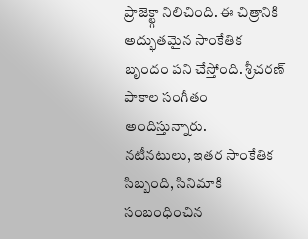ప్రాజెక్ట్గా నిలిచింది. ఈ చిత్రానికి అద్భుతమైన సాంకేతిక బృందం పని చేస్తోంది. శ్రీచరణ్ పాకాల సంగీతం అందిస్తున్నారు.
నటీనటులు, ఇతర సాంకేతిక సిబ్బంది, సినిమాకి సంబంధించిన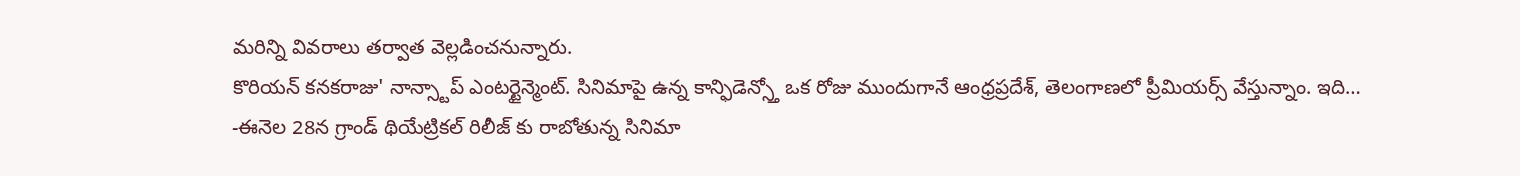మరిన్ని వివరాలు తర్వాత వెల్లడించనున్నారు.
కొరియన్ కనకరాజు' నాన్స్టాప్ ఎంటర్టైన్మెంట్. సినిమాపై ఉన్న కాన్ఫిడెన్స్తో ఒక రోజు ముందుగానే ఆంధ్రప్రదేశ్, తెలంగాణలో ప్రీమియర్స్ వేస్తున్నాం. ఇది…
-ఈనెల 28న గ్రాండ్ థియేట్రికల్ రిలీజ్ కు రాబోతున్న సినిమా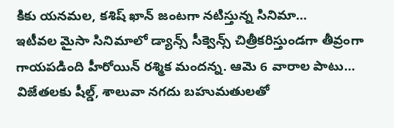కికు యనమల, కశిష్ ఖాన్ జంటగా నటిస్తున్న సినిమా…
ఇటీవల మైసా సినిమాలో డ్యాన్స్ సీక్వెన్స్ చిత్రీకరిస్తుండగా తీవ్రంగా గాయపడింది హీరోయిన్ రశ్మిక మందన్న. ఆమె 6 వారాల పాటు…
విజేతలకు షీల్డ్, శాలువా నగదు బహుమతులతో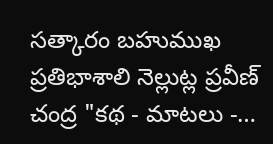సత్కారం బహుముఖ ప్రతిభాశాలి నెల్లుట్ల ప్రవీణ్ చంద్ర "కథ - మాటలు -…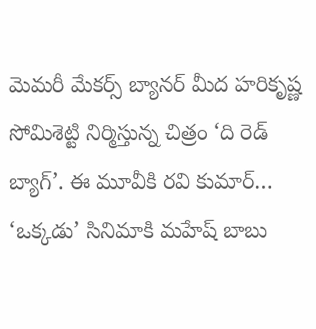మెమరీ మేకర్స్ బ్యానర్ మీద హరికృష్ణ సోమిశెట్టి నిర్మిస్తున్న చిత్రం ‘ది రెడ్ బ్యాగ్’. ఈ మూవీకి రవి కుమార్…
‘ఒక్కడు’ సినిమాకి మహేష్ బాబు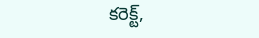కరెక్ట్,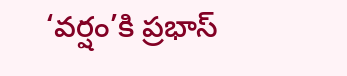‘వర్షం’కి ప్రభాస్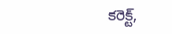కరెక్ట్,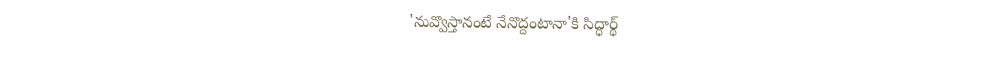'నువ్వొస్తానంటే నేనొద్దంటానా'కి సిద్ధార్థ్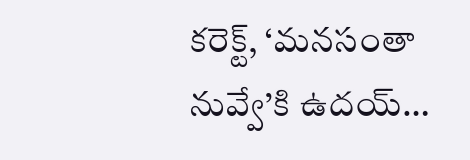కరెక్ట్, ‘మనసంతా నువ్వే’కి ఉదయ్…